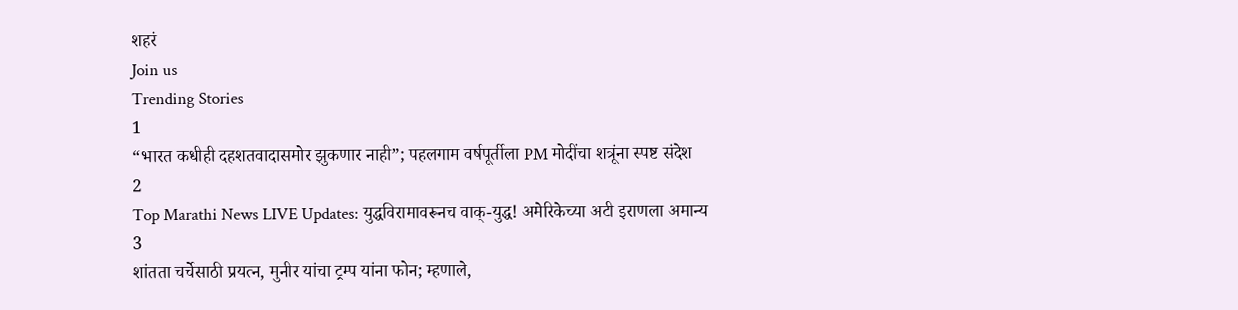शहरं
Join us
Trending Stories
1
“भारत कधीही दहशतवादासमोर झुकणार नाही”; पहलगाम वर्षपूर्तीला PM मोदींचा शत्रूंना स्पष्ट संदेश
2
Top Marathi News LIVE Updates: युद्धविरामावरूनच वाक्-युद्ध! अमेरिकेच्या अटी इराणला अमान्य
3
शांतता चर्चेसाठी प्रयत्न, मुनीर यांचा ट्रम्प यांना फोन; म्हणाले,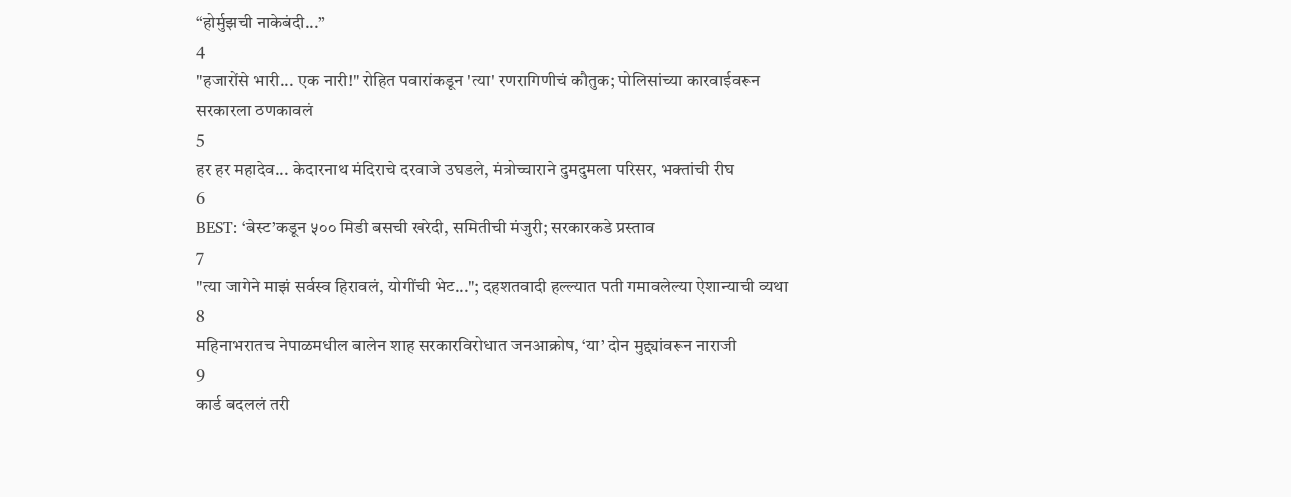“होर्मुझची नाकेबंदी...”
4
"हजारोंसे भारी... एक नारी!" रोहित पवारांकडून 'त्या' रणरागिणीचं कौतुक; पोलिसांच्या कारवाईवरून सरकारला ठणकावलं
5
हर हर महादेव... केदारनाथ मंदिराचे दरवाजे उघडले, मंत्रोच्चाराने दुमदुमला परिसर, भक्तांची रीघ
6
BEST: ‘बेस्ट’कडून ५०० मिडी बसची खरेदी, समितीची मंजुरी; सरकारकडे प्रस्ताव
7
"त्या जागेने माझं सर्वस्व हिरावलं, योगींची भेट..."; दहशतवादी हल्ल्यात पती गमावलेल्या ऐशान्याची व्यथा
8
महिनाभरातच नेपाळमधील बालेन शाह सरकारविरोधात जनआक्रोष, ‘या’ दोन मुद्द्यांवरून नाराजी
9
कार्ड बदललं तरी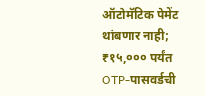ऑटोमॅटिक पेमेंट थांबणार नाही; ₹१५,००० पर्यंत OTP-पासवर्डची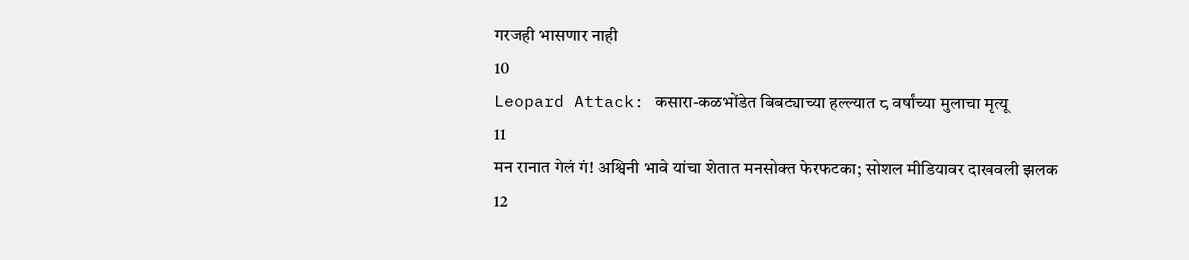गरजही भासणार नाही
10
Leopard Attack: कसारा-कळभोंडेत बिबट्याच्या हल्ल्यात ८ वर्षांच्या मुलाचा मृत्यू
11
मन रानात गेलं गं! अश्विनी भावे यांचा शेतात मनसोक्त फेरफटका; सोशल मीडियावर दाखवली झलक
12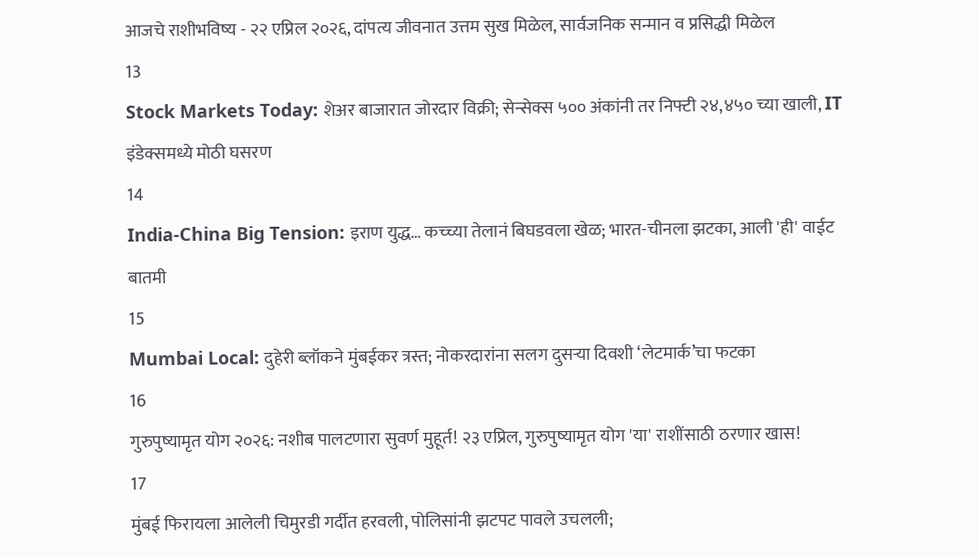आजचे राशीभविष्य - २२ एप्रिल २०२६, दांपत्य जीवनात उत्तम सुख मिळेल, सार्वजनिक सन्मान व प्रसिद्धी मिळेल
13
Stock Markets Today: शेअर बाजारात जोरदार विक्री; सेन्सेक्स ५०० अंकांनी तर निफ्टी २४,४५० च्या खाली, IT इंडेक्समध्ये मोठी घसरण
14
India-China Big Tension: इराण युद्ध… कच्च्या तेलानं बिघडवला खेळ; भारत-चीनला झटका, आली 'ही' वाईट बातमी
15
Mumbai Local: दुहेरी ब्लॉकने मुंबईकर त्रस्त; नोकरदारांना सलग दुसऱ्या दिवशी ‘लेटमार्क’चा फटका
16
गुरुपुष्यामृत योग २०२६: नशीब पालटणारा सुवर्ण मुहूर्त! २३ एप्रिल, गुरुपुष्यामृत योग 'या' राशींसाठी ठरणार खास!
17
मुंबई फिरायला आलेली चिमुरडी गर्दीत हरवली, पोलिसांनी झटपट पावले उचलली;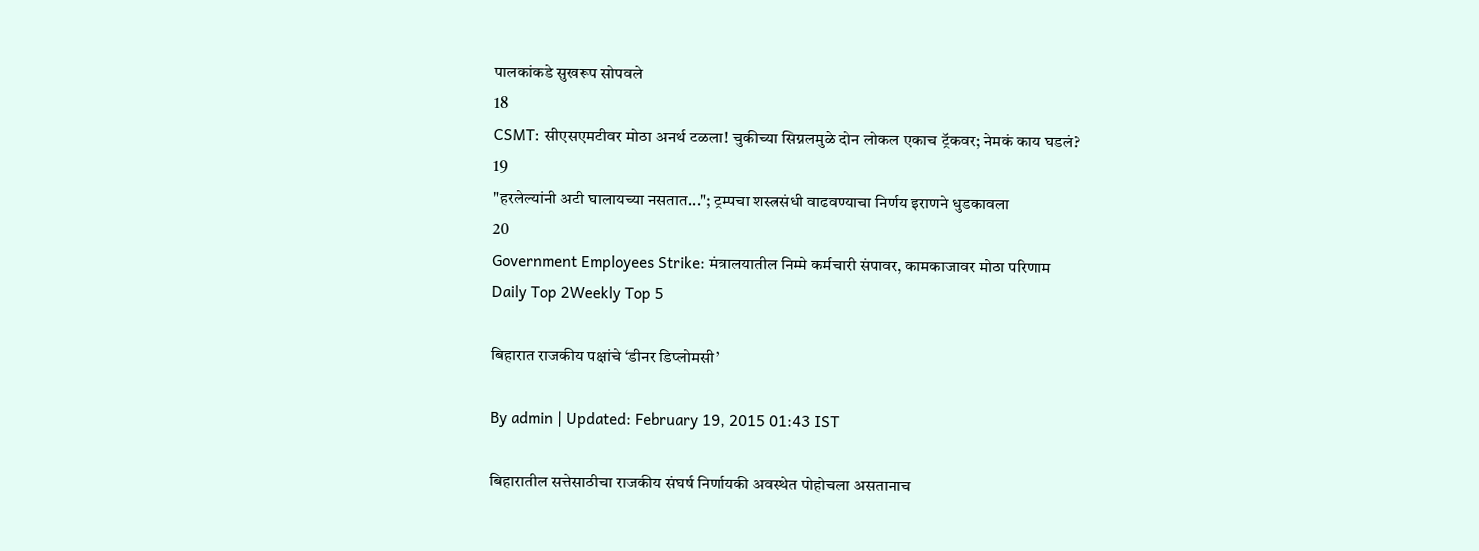पालकांकडे सुखरूप सोपवले
18
CSMT: सीएसएमटीवर मोठा अनर्थ टळला! चुकीच्या सिग्नलमुळे दोन लोकल एकाच ट्रॅकवर; नेमकं काय घडलं?
19
"हरलेल्यांनी अटी घालायच्या नसतात..."; ट्रम्पचा शस्त्रसंधी वाढवण्याचा निर्णय इराणने धुडकावला
20
Government Employees Strike: मंत्रालयातील निम्मे कर्मचारी संपावर, कामकाजावर मोठा परिणाम
Daily Top 2Weekly Top 5

बिहारात राजकीय पक्षांचे ‘डीनर डिप्लोमसी’

By admin | Updated: February 19, 2015 01:43 IST

बिहारातील सत्तेसाठीचा राजकीय संघर्ष निर्णायकी अवस्थेत पोहोचला असतानाच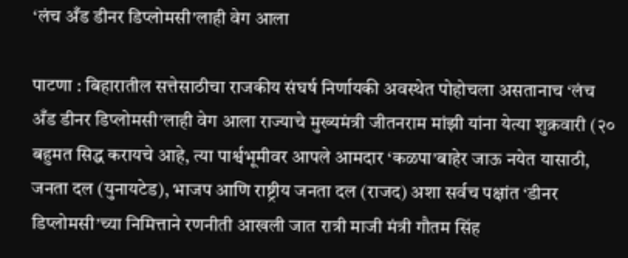‘लंच अँड डीनर डिप्लोमसी’लाही वेग आला

पाटणा : बिहारातील सत्तेसाठीचा राजकीय संघर्ष निर्णायकी अवस्थेत पोहोचला असतानाच ‘लंच अँड डीनर डिप्लोमसी’लाही वेग आला राज्याचे मुख्यमंत्री जीतनराम मांझी यांना येत्या शुक्रवारी (२० बहुमत सिद्ध करायचे आहे, त्या पार्श्वभूमीवर आपले आमदार ‘कळपा’बाहेर जाऊ नयेत यासाठी, जनता दल (युनायटेड), भाजप आणि राष्ट्रीय जनता दल (राजद) अशा सर्वच पक्षांत ‘डीनर डिप्लोमसी’च्या निमित्ताने रणनीती आखली जात रात्री माजी मंत्री गौतम सिंह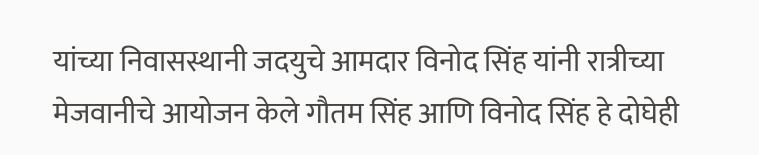यांच्या निवासस्थानी जदयुचे आमदार विनोद सिंह यांनी रात्रीच्या मेजवानीचे आयोजन केले गौतम सिंह आणि विनोद सिंह हे दोघेही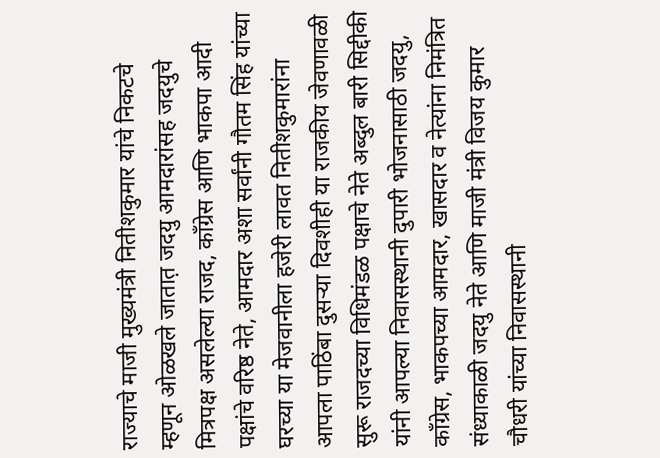राज्याचे माजी मुख्यमंत्री नितीशकुमार यांचे निकटचे म्हणून ओळखले जातात़ जदयु आमदारांसह जदयुचे मित्रपक्ष असलेल्या राजद, काँग्रेस आणि भाकपा आदी पक्षांचे वरिष्ठ नेते, आमदार अशा सर्वांनी गौतम सिंह यांच्या घरच्या या मेजवानीला हजेरी लावत नितीशकुमारांना आपला पाठिंबा दुसऱ्या दिवशीही या राजकीय जेवणावळी सुरू राजदच्या विधिमंडळ पक्षाचे नेते अब्दुल बारी सिद्दीकी यांनी आपल्या निवासस्थानी दुपारी भोजनासाठी जदयु, काँग्रेस, भाकपच्या आमदार, खासदार व नेत्यांना निमंत्रित संध्याकाळी जदयु नेते आणि माजी मंत्री विजय कुमार चौधरी यांच्या निवासस्थानी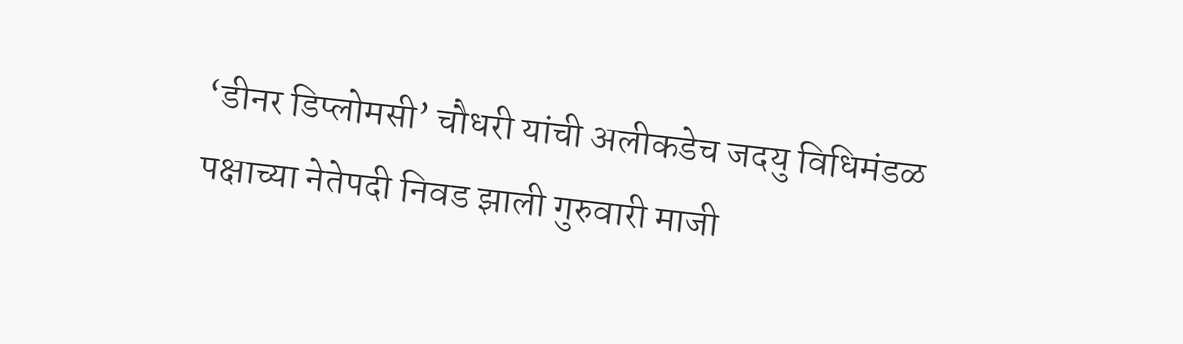‘डीनर डिप्लोमसी’ चौधरी यांची अलीकडेच जदयु विधिमंडळ पक्षाच्या नेतेपदी निवड झाली गुरुवारी माजी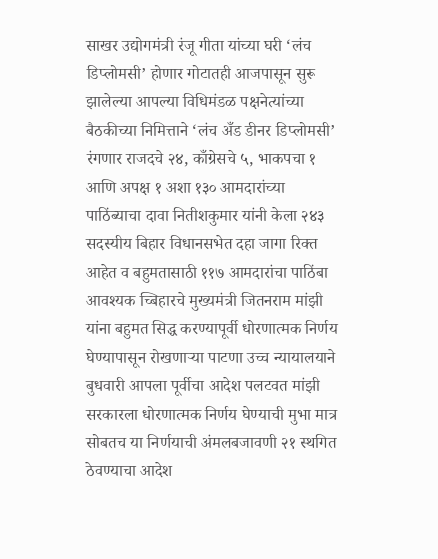साखर उद्योगमंत्री रंजू गीता यांच्या घरी ‘लंच डिप्लोमसी’ होणार गोटातही आजपासून सुरू झालेल्या आपल्या विधिमंडळ पक्षनेत्यांच्या बैठकीच्या निमित्ताने ‘लंच अँड डीनर डिप्लोमसी’ रंगणार राजदचे २४, काँग्रेसचे ५, भाकपचा १ आणि अपक्ष १ अशा १३० आमदारांच्या पाठिंब्याचा दावा नितीशकुमार यांनी केला २४३ सदस्यीय बिहार विधानसभेत दहा जागा रिक्त आहेत व बहुमतासाठी ११७ आमदारांचा पाठिंबा आवश्यक च्बिहारचे मुख्यमंत्री जितनराम मांझी यांना बहुमत सिद्ध करण्यापूर्वी धोरणात्मक निर्णय घेण्यापासून रोखणाऱ्या पाटणा उच्च न्यायालयाने बुधवारी आपला पूर्वीचा आदेश पलटवत मांझी सरकारला धोरणात्मक निर्णय घेण्याची मुभा मात्र सोबतच या निर्णयाची अंमलबजावणी २१ स्थगित ठेवण्याचा आदेश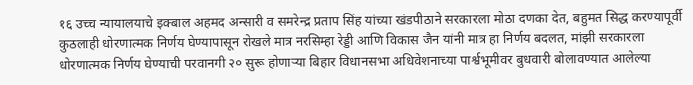१६ उच्च न्यायालयाचे इक्बाल अहमद अन्सारी व समरेन्द्र प्रताप सिंह यांच्या खंडपीठाने सरकारला मोठा दणका देत, बहुमत सिद्ध करण्यापूर्वी कुठलाही धोरणात्मक निर्णय घेण्यापासून रोखले मात्र नरसिम्हा रेड्डी आणि विकास जैन यांनी मात्र हा निर्णय बदलत, मांझी सरकारला धोरणात्मक निर्णय घेण्याची परवानगी २० सुरू होणाऱ्या बिहार विधानसभा अधिवेशनाच्या पार्श्वभूमीवर बुधवारी बोलावण्यात आलेल्या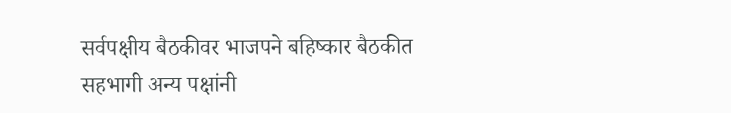सर्वपक्षीय बैठकीवर भाजपने बहिष्कार बैठकीत सहभागी अन्य पक्षांनी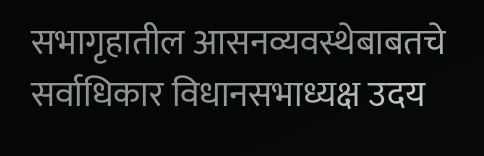सभागृहातील आसनव्यवस्थेबाबतचे सर्वाधिकार विधानसभाध्यक्ष उदय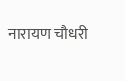नारायण चौधरी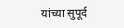यांच्या सुपूर्द